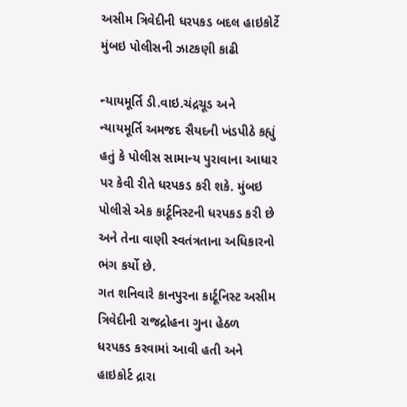અસીમ ત્રિવેદીની ધરપકડ બદલ હાઇકોર્ટે મુંબઇ પોલીસની ઝાટકણી કાઢી

ન્યાયમૂર્તિ ડી.વાઇ.ચંદ્રચૂડ અને ન્યાયમૂર્તિ અમજદ સૈયદની ખંડપીઠે કહ્યું હતું કે પોલીસ સામાન્ય પુરાવાના આધાર પર કેવી રીતે ધરપકડ કરી શકે. મુંબઇ પોલીસે એક કાર્ટૂનિસ્ટની ધરપકડ કરી છે અને તેના વાણી સ્વતંત્રતાના અધિકારનો ભંગ કર્યો છે.
ગત શનિવારે કાનપુરના કાર્ટૂનિસ્ટ અસીમ ત્રિવેદીની રાજદ્રોહના ગુના હેઠળ ધરપકડ કરવામાં આવી હતી અને હાઇકોર્ટ દ્રારા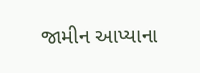જામીન આપ્યાના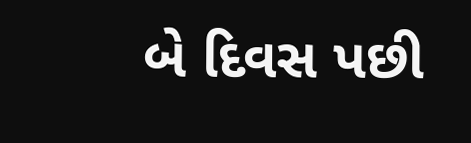બે દિવસ પછી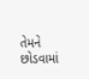તેમને છોડવામાં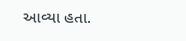આવ્યા હતા.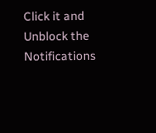Click it and Unblock the Notifications